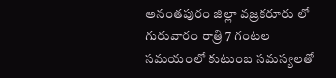అనంతపురం జిల్లా వజ్రకరూరు లో గురువారం రాత్రి 7 గంటల సమయంలో కుటుంబ సమస్యలతో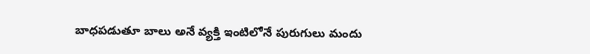బాధపడుతూ బాలు అనే వ్యక్తి ఇంటిలోనే పురుగులు మందు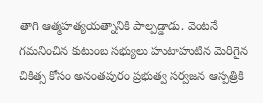తాగి ఆత్మహత్యయత్నానికి పాల్పడ్డాడు. వెంటనే గమనించిన కుటుంబ సభ్యులు హుటాహుటిన మెరిగైన చికిత్స కోసం అనంతపురం ప్రభుత్వ సర్వజన ఆస్పత్రికి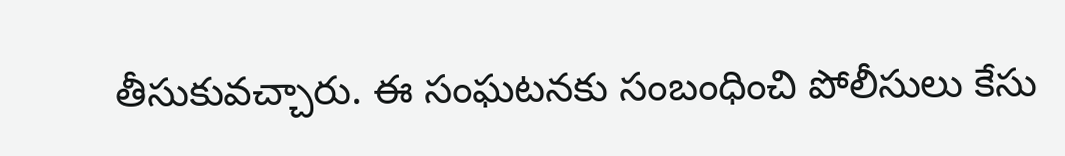తీసుకువచ్చారు. ఈ సంఘటనకు సంబంధించి పోలీసులు కేసు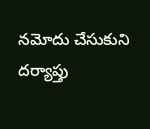నమోదు చేసుకుని దర్యాప్తు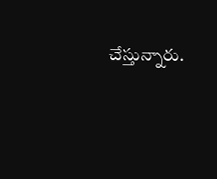చేస్తున్నారు.